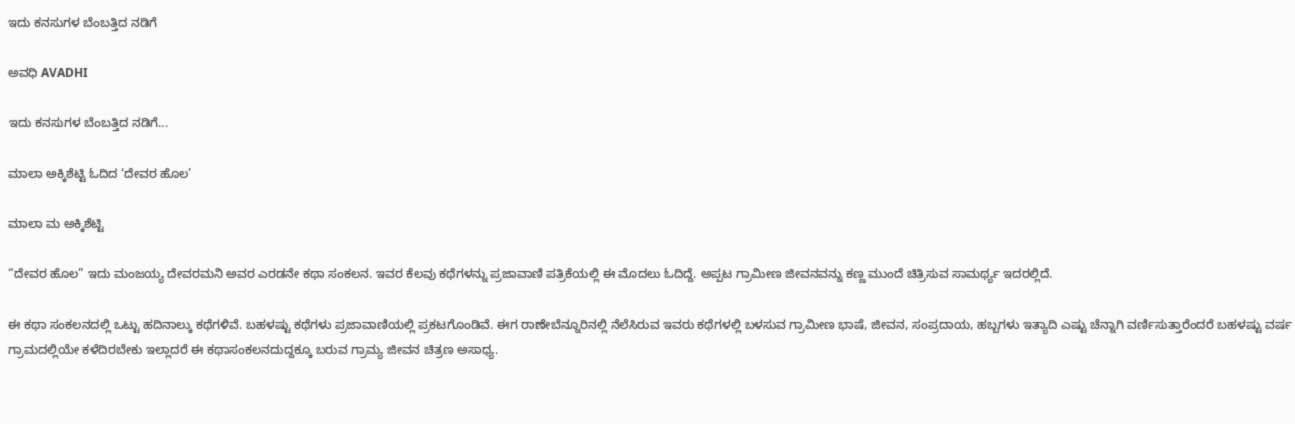ಇದು ಕನಸುಗಳ ಬೆಂಬತ್ತಿದ ನಡಿಗೆ‍

ಅವಧಿ AVADHI

ಇದು ಕನಸುಗಳ ಬೆಂಬತ್ತಿದ ನಡಿಗೆ...

ಮಾಲಾ ಅಕ್ಕಿಶೆಟ್ಟಿ ಓದಿದ ‘ದೇವರ ಹೊಲ’

ಮಾಲಾ ಮ ಅಕ್ಕಿಶೆಟ್ಟಿ

“ದೇವರ ಹೊಲ” ಇದು ಮಂಜಯ್ಯ ದೇವರಮನಿ ಅವರ ಎರಡನೇ ಕಥಾ ಸಂಕಲನ. ಇವರ ಕೆಲವು ಕಥೆಗಳನ್ನು ಪ್ರಜಾವಾಣಿ ಪತ್ರಿಕೆಯಲ್ಲಿ ಈ ಮೊದಲು ಓದಿದ್ದೆ. ಅಪ್ಪಟ ಗ್ರಾಮೀಣ ಜೀವನವನ್ನು ಕಣ್ಣ ಮುಂದೆ ಚಿತ್ರಿಸುವ ಸಾಮರ್ಥ್ಯ ಇದರಲ್ಲಿದೆ.

ಈ ಕಥಾ ಸಂಕಲನದಲ್ಲಿ ಒಟ್ಟು ಹದಿನಾಲ್ಕು ಕಥೆಗಳಿವೆ. ಬಹಳಷ್ಟು ಕಥೆಗಳು ಪ್ರಜಾವಾಣಿಯಲ್ಲಿ ಪ್ರಕಟಗೊಂಡಿವೆ. ಈಗ ರಾಣೇಬೆನ್ನೂರಿನಲ್ಲಿ ನೆಲೆಸಿರುವ ಇವರು ಕಥೆಗಳಲ್ಲಿ ಬಳಸುವ ಗ್ರಾಮೀಣ ಭಾಷೆ, ಜೀವನ, ಸಂಪ್ರದಾಯ, ಹಬ್ಬಗಳು ಇತ್ಯಾದಿ ಎಷ್ಟು ಚೆನ್ನಾಗಿ ವರ್ಣಿಸುತ್ತಾರೆಂದರೆ ಬಹಳಷ್ಟು ವರ್ಷ ಗ್ರಾಮದಲ್ಲಿಯೇ ಕಳೆದಿರಬೇಕು ಇಲ್ಲಾದರೆ ಈ ಕಥಾಸಂಕಲನದುದ್ದಕ್ಕೂ ಬರುವ ಗ್ರಾಮ್ಯ ಜೀವನ ಚಿತ್ರಣ ಅಸಾಧ್ಯ.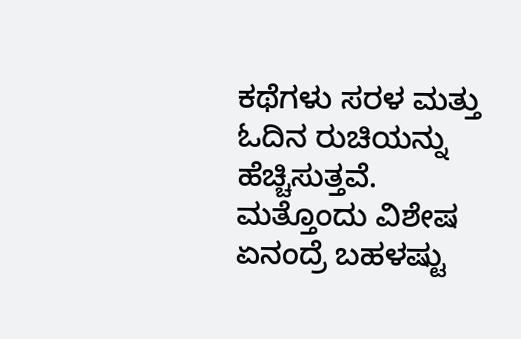ಕಥೆಗಳು ಸರಳ ಮತ್ತು ಓದಿನ ರುಚಿಯನ್ನು ಹೆಚ್ಚಿಸುತ್ತವೆ. ಮತ್ತೊಂದು ವಿಶೇಷ ಏನಂದ್ರೆ ಬಹಳಷ್ಟು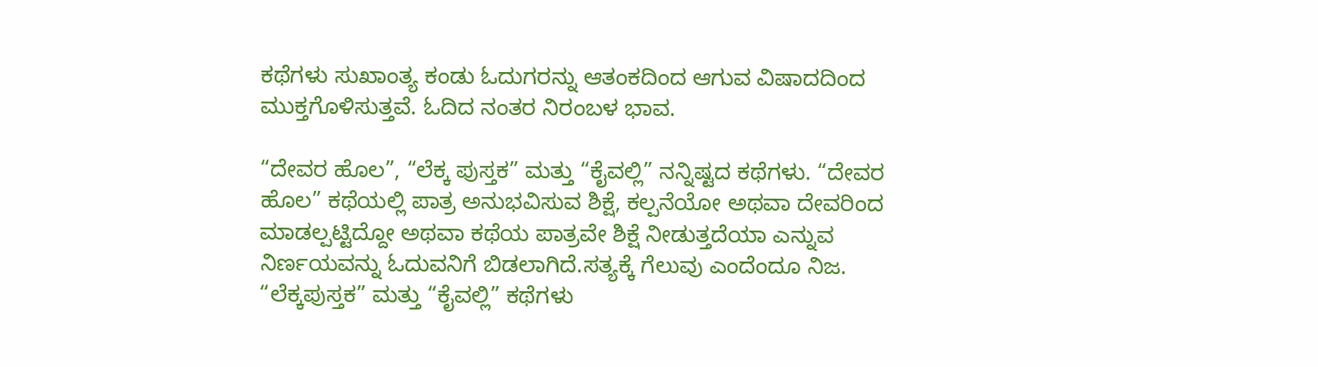ಕಥೆಗಳು ಸುಖಾಂತ್ಯ ಕಂಡು ಓದುಗರನ್ನು ಆತಂಕದಿಂದ ಆಗುವ ವಿಷಾದದಿಂದ ಮುಕ್ತಗೊಳಿಸುತ್ತವೆ. ಓದಿದ ನಂತರ ನಿರಂಬಳ ಭಾವ.

“ದೇವರ ಹೊಲ”, “ಲೆಕ್ಕ ಪುಸ್ತಕ” ಮತ್ತು “ಕೈವಲ್ಲಿ” ನನ್ನಿಷ್ಟದ ಕಥೆಗಳು. “ದೇವರ ಹೊಲ” ಕಥೆಯಲ್ಲಿ ಪಾತ್ರ ಅನುಭವಿಸುವ ಶಿಕ್ಷೆ, ಕಲ್ಪನೆಯೋ ಅಥವಾ ದೇವರಿಂದ ಮಾಡಲ್ಪಟ್ಟಿದ್ದೋ ಅಥವಾ ಕಥೆಯ ಪಾತ್ರವೇ ಶಿಕ್ಷೆ ನೀಡುತ್ತದೆಯಾ ಎನ್ನುವ ನಿರ್ಣಯವನ್ನು ಓದುವನಿಗೆ ಬಿಡಲಾಗಿದೆ.ಸತ್ಯಕ್ಕೆ ಗೆಲುವು ಎಂದೆಂದೂ ನಿಜ. “ಲೆಕ್ಕಪುಸ್ತಕ” ಮತ್ತು “ಕೈವಲ್ಲಿ” ಕಥೆಗಳು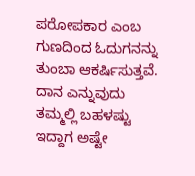ಪರೋಪಕಾರ ಎಂಬ ಗುಣದಿಂದ ಓದುಗನನ್ನು ತುಂಬಾ ಆಕರ್ಷಿಸುತ್ತವೆ. ದಾನ ಎನ್ನುವುದು ತಮ್ಮಲ್ಲಿ ಬಹಳಷ್ಟು ಇದ್ದಾಗ ಅಷ್ಟೇ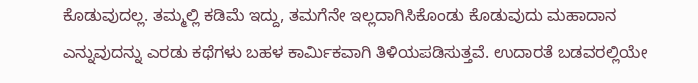ಕೊಡುವುದಲ್ಲ. ತಮ್ಮಲ್ಲಿ ಕಡಿಮೆ ಇದ್ದು, ತಮಗೆನೇ ಇಲ್ಲದಾಗಿಸಿಕೊಂಡು ಕೊಡುವುದು ಮಹಾದಾನ ಎನ್ನುವುದನ್ನು ಎರಡು ಕಥೆಗಳು ಬಹಳ ಕಾರ್ಮಿಕವಾಗಿ ತಿಳಿಯಪಡಿಸುತ್ತವೆ. ಉದಾರತೆ ಬಡವರಲ್ಲಿಯೇ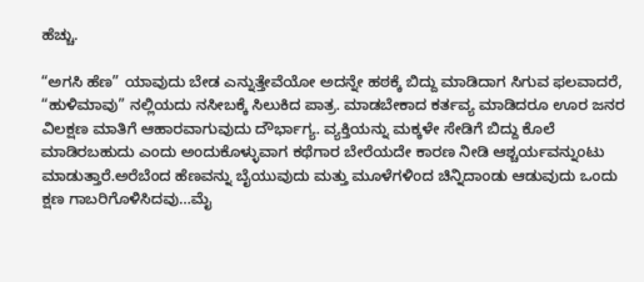ಹೆಚ್ಚು.

“ಅಗಸಿ ಹೆಣ” ಯಾವುದು ಬೇಡ ಎನ್ನುತ್ತೇವೆಯೋ ಅದನ್ನೇ ಹಠಕ್ಕೆ ಬಿದ್ದು ಮಾಡಿದಾಗ ಸಿಗುವ ಫಲವಾದರೆ, “ಹುಳಿಮಾವು” ನಲ್ಲಿಯದು ನಸೀಬಕ್ಕೆ ಸಿಲುಕಿದ ಪಾತ್ರ. ಮಾಡಬೇಕಾದ ಕರ್ತವ್ಯ ಮಾಡಿದರೂ ಊರ ಜನರ ವಿಲಕ್ಷಣ ಮಾತಿಗೆ ಆಹಾರವಾಗುವುದು ದೌರ್ಭಾಗ್ಯ. ವ್ಯಕ್ತಿಯನ್ನು ಮಕ್ಕಳೇ ಸೇಡಿಗೆ ಬಿದ್ದು ಕೊಲೆ ಮಾಡಿರಬಹುದು ಎಂದು ಅಂದುಕೊಳ್ಳುವಾಗ ಕಥೆಗಾರ ಬೇರೆಯದೇ ಕಾರಣ ನೀಡಿ ಆಶ್ಚರ್ಯವನ್ನುಂಟು ಮಾಡುತ್ತಾರೆ.ಅರೆಬೆಂದ ಹೆಣವನ್ನು ಬೈಯುವುದು ಮತ್ತು ಮೂಳೆಗಳಿಂದ ಚಿನ್ನಿದಾಂಡು ಆಡುವುದು ಒಂದು ಕ್ಷಣ ಗಾಬರಿಗೊಳಿಸಿದವು…ಮೈ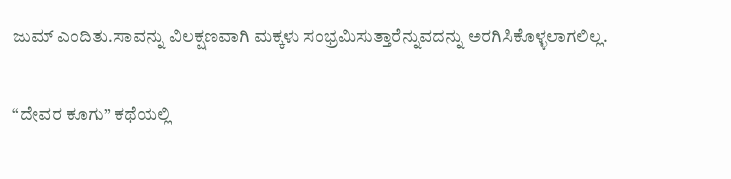ಜುಮ್ ಎಂದಿತು.ಸಾವನ್ನು ವಿಲಕ್ಷಣವಾಗಿ ಮಕ್ಕಳು ಸಂಭ್ರಮಿಸುತ್ತಾರೆನ್ನುವದನ್ನು ಅರಗಿಸಿಕೊಳ್ಳಲಾಗಲಿಲ್ಲ.

“ದೇವರ ಕೂಗು” ಕಥೆಯಲ್ಲಿ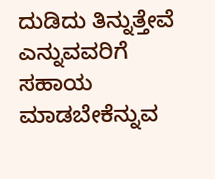ದುಡಿದು ತಿನ್ನುತ್ತೇವೆ ಎನ್ನುವವರಿಗೆ ಸಹಾಯ ಮಾಡಬೇಕೆನ್ನುವ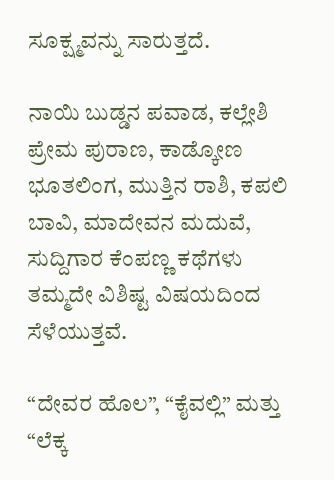ಸೂಕ್ಷ್ಮವನ್ನು ಸಾರುತ್ತದೆ.

ನಾಯಿ ಬುಡ್ಡನ ಪವಾಡ, ಕಲ್ಲೇಶಿ ಪ್ರೇಮ ಪುರಾಣ, ಕಾಡ್ಕೋಣ ಭೂತಲಿಂಗ, ಮುತ್ತಿನ ರಾಶಿ, ಕಪಲಿ ಬಾವಿ, ಮಾದೇವನ ಮದುವೆ, ಸುದ್ದಿಗಾರ ಕೆಂಪಣ್ಣ ಕಥೆಗಳು ತಮ್ಮದೇ ವಿಶಿಷ್ಟ ವಿಷಯದಿಂದ ಸೆಳೆಯುತ್ತವೆ.

“ದೇವರ ಹೊಲ”, “ಕೈವಲ್ಲಿ” ಮತ್ತು “ಲೆಕ್ಕ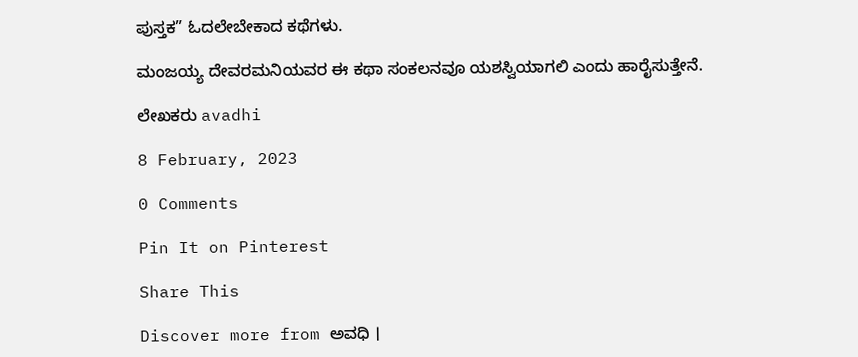ಪುಸ್ತಕ” ಓದಲೇಬೇಕಾದ ಕಥೆಗಳು.

ಮಂಜಯ್ಯ ದೇವರಮನಿಯವರ ಈ ಕಥಾ ಸಂಕಲನವೂ ಯಶಸ್ವಿಯಾಗಲಿ ಎಂದು ಹಾರೈಸುತ್ತೇನೆ.

ಲೇಖಕರು avadhi

8 February, 2023

0 Comments

Pin It on Pinterest

Share This

Discover more from ಅವಧಿ ।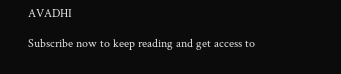AVADHI

Subscribe now to keep reading and get access to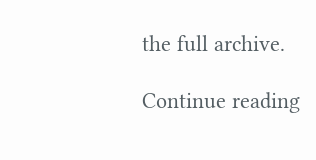the full archive.

Continue reading